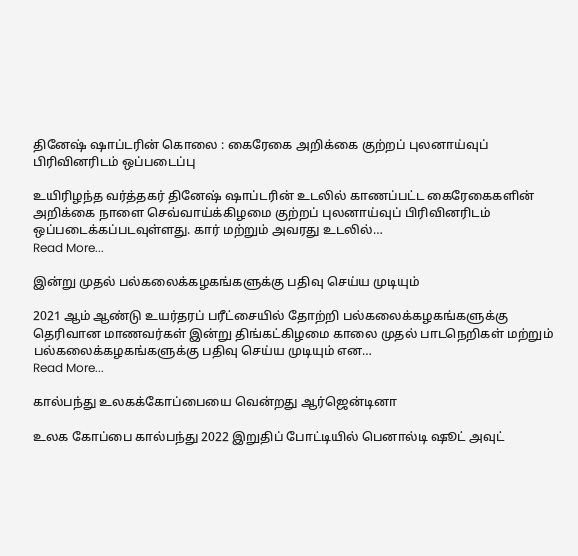தினேஷ் ஷாப்டரின் கொலை : கைரேகை அறிக்கை குற்றப் புலனாய்வுப் பிரிவினரிடம் ஒப்படைப்பு

உயிரிழந்த வர்த்தகர் தினேஷ் ஷாப்டரின் உடலில் காணப்பட்ட கைரேகைகளின் அறிக்கை நாளை செவ்வாய்க்கிழமை குற்றப் புலனாய்வுப் பிரிவினரிடம் ஒப்படைக்கப்படவுள்ளது. கார் மற்றும் அவரது உடலில்…
Read More...

இன்று முதல் பல்கலைக்கழகங்களுக்கு பதிவு செய்ய முடியும்

2021 ஆம் ஆண்டு உயர்தரப் பரீட்சையில் தோற்றி பல்கலைக்கழகங்களுக்கு தெரிவான மாணவர்கள் இன்று திங்கட்கிழமை காலை முதல் பாடநெறிகள் மற்றும் பல்கலைக்கழகங்களுக்கு பதிவு செய்ய முடியும் என…
Read More...

கால்பந்து உலகக்கோப்பையை வென்றது ஆர்ஜென்டினா

உலக கோப்பை கால்பந்து 2022 இறுதிப் போட்டியில் பெனால்டி ஷூட் அவுட்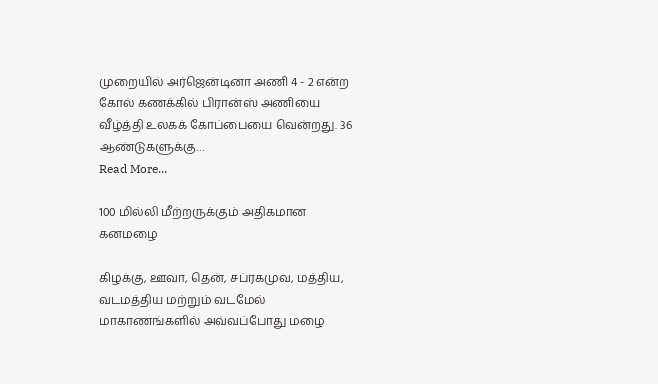முறையில் அர்ஜென்டினா அணி 4 - 2 என்ற கோல் கணக்கில் பிரான்ஸ் அணியை வீழ்த்தி உலகக் கோப்பையை வென்றது. 36 ஆண்டுகளுக்கு…
Read More...

100 மில்லி மீற்றருக்கும் அதிகமான கனமழை

கிழக்கு, ஊவா, தென், சப்ரகமுவ, மத்திய, வடமத்திய மற்றும் வடமேல் மாகாணங்களில் அவ்வப்போது மழை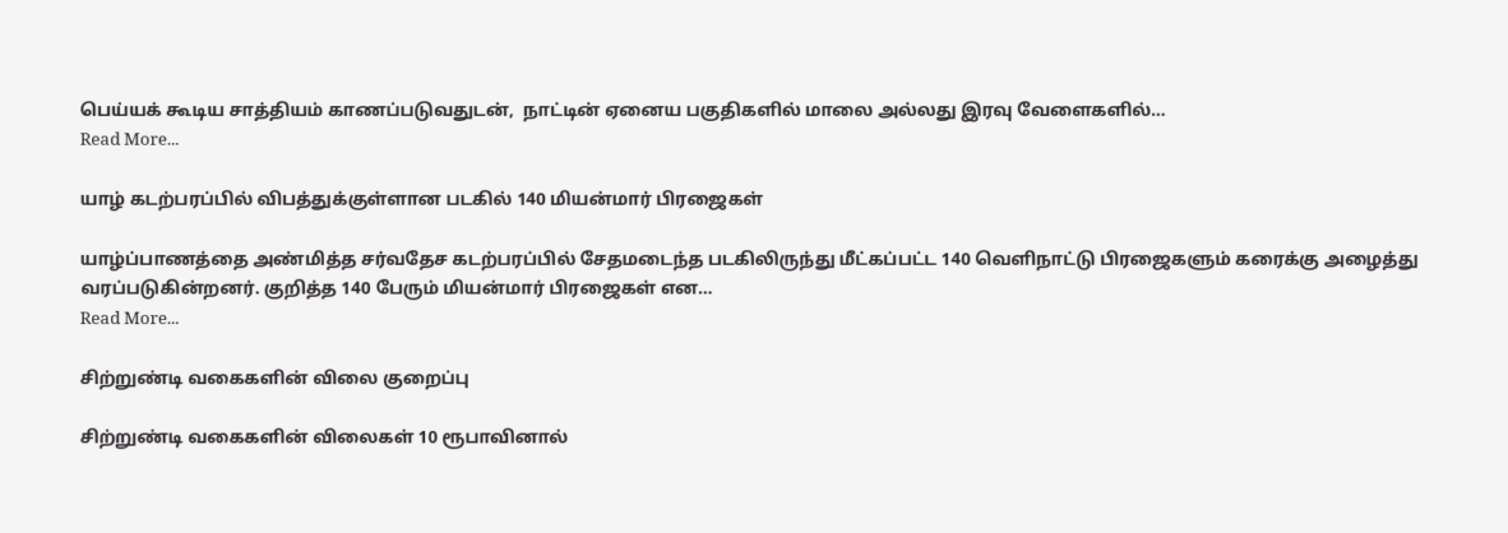பெய்யக் கூடிய சாத்தியம் காணப்படுவதுடன்,  நாட்டின் ஏனைய பகுதிகளில் மாலை அல்லது இரவு வேளைகளில்…
Read More...

யாழ் கடற்பரப்பில் விபத்துக்குள்ளான படகில் 140 மியன்மார் பிரஜைகள்

யாழ்ப்பாணத்தை அண்மித்த சர்வதேச கடற்பரப்பில் சேதமடைந்த படகிலிருந்து மீட்கப்பட்ட 140 வெளிநாட்டு பிரஜைகளும் கரைக்கு அழைத்து வரப்படுகின்றனர். குறித்த 140 பேரும் மியன்மார் பிரஜைகள் என…
Read More...

சிற்றுண்டி வகைகளின் விலை குறைப்பு

சிற்றுண்டி வகைகளின் விலைகள் 10 ரூபாவினால்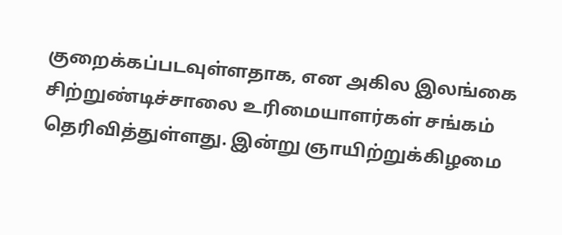குறைக்கப்படவுள்ளதாக, என அகில இலங்கை சிற்றுண்டிச்சாலை உரிமையாளர்கள் சங்கம் தெரிவித்துள்ளது. இன்று ஞாயிற்றுக்கிழமை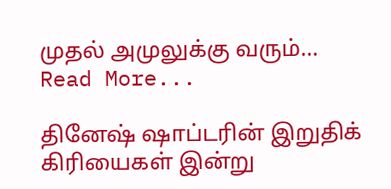முதல் அமுலுக்கு வரும்…
Read More...

தினேஷ் ஷாப்டரின் இறுதிக் கிரியைகள் இன்று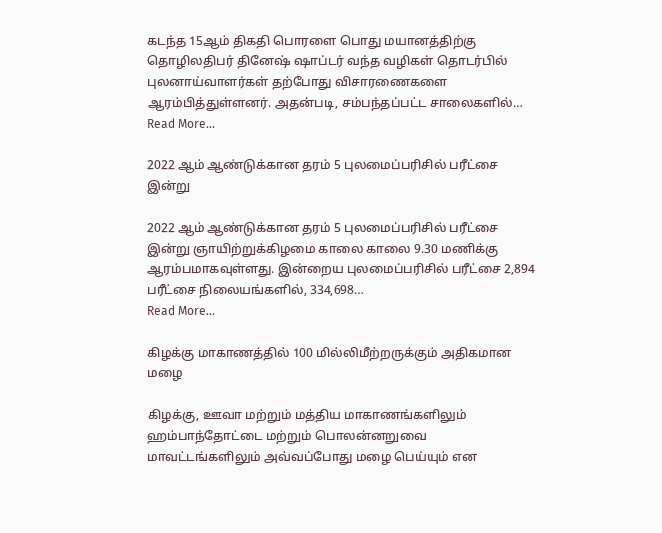கடந்த 15ஆம் திகதி பொரளை பொது மயானத்திற்கு தொழிலதிபர் தினேஷ் ஷாப்டர் வந்த வழிகள் தொடர்பில் புலனாய்வாளர்கள் தற்போது விசாரணைகளை ஆரம்பித்துள்ளனர். அதன்படி, சம்பந்தப்பட்ட சாலைகளில்…
Read More...

2022 ஆம் ஆண்டுக்கான தரம் 5 புலமைப்பரிசில் பரீட்சை இன்று

2022 ஆம் ஆண்டுக்கான தரம் 5 புலமைப்பரிசில் பரீட்சை இன்று ஞாயிற்றுக்கிழமை காலை காலை 9.30 மணிக்கு ஆரம்பமாகவுள்ளது. இன்றைய புலமைப்பரிசில் பரீட்சை 2,894 பரீட்சை நிலையங்களில், 334,698…
Read More...

கிழக்கு மாகாணத்தில் 100 மில்லிமீற்றருக்கும் அதிகமான மழை

கிழக்கு, ஊவா மற்றும் மத்திய மாகாணங்களிலும் ஹம்பாந்தோட்டை மற்றும் பொலன்னறுவை மாவட்டங்களிலும் அவ்வப்போது மழை பெய்யும் என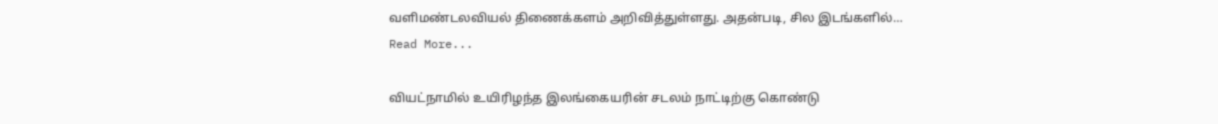வளிமண்டலவியல் திணைக்களம் அறிவித்துள்ளது. அதன்படி, சில இடங்களில்…
Read More...

வியட்நாமில் உயிரிழந்த இலங்கையரின் சடலம் நாட்டிற்கு கொண்டு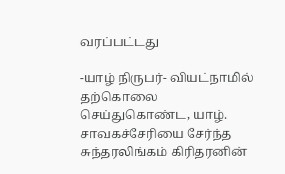வரப்பட்டது

-யாழ் நிருபர்- வியட்நாமில் தற்கொலை செய்துகொண்ட, யாழ். சாவகச்சேரியை சேர்ந்த சுந்தரலிங்கம் கிரிதரனின்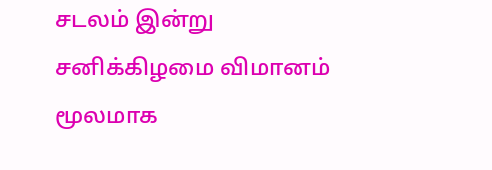சடலம் இன்று சனிக்கிழமை விமானம் மூலமாக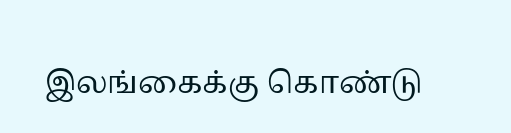இலங்கைக்கு கொண்டு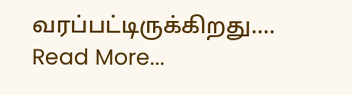வரப்பட்டிருக்கிறது.…
Read More...